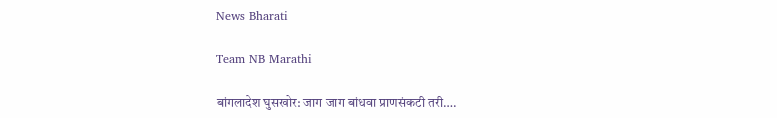News Bharati

Team NB Marathi

बांगलादेश घुसखोर: जाग जाग बांधवा प्राणसंकटी तरी….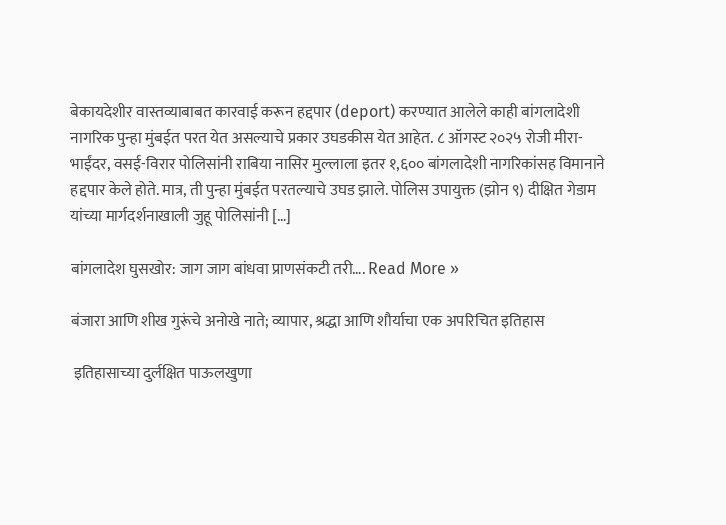बेकायदेशीर वास्तव्याबाबत कारवाई करून हद्दपार (deport) करण्यात आलेले काही बांगलादेशी नागरिक पुन्हा मुंबईत परत येत असल्याचे प्रकार उघडकीस येत आहेत. ८ ऑगस्ट २०२५ रोजी मीरा-भाईंदर, वसई-विरार पोलिसांनी राबिया नासिर मुल्लाला इतर १,६०० बांगलादेशी नागरिकांसह विमानाने हद्दपार केले होते. मात्र, ती पुन्हा मुंबईत परतल्याचे उघड झाले. पोलिस उपायुक्त (झोन ९) दीक्षित गेडाम यांच्या मार्गदर्शनाखाली जुहू पोलिसांनी […]

बांगलादेश घुसखोर: जाग जाग बांधवा प्राणसंकटी तरी…. Read More »

बंजारा आणि शीख गुरूंचे अनोखे नाते; व्यापार, श्रद्धा आणि शौर्याचा एक अपरिचित इतिहास

 इतिहासाच्या दुर्लक्षित पाऊलखुणा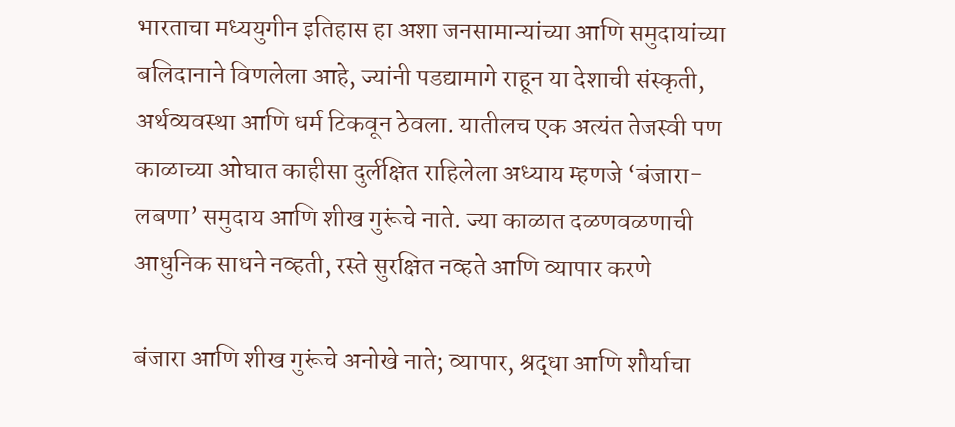भारताचा मध्ययुगीन इतिहास हा अशा जनसामान्यांच्या आणि समुदायांच्या बलिदानाने विणलेला आहे, ज्यांनी पडद्यामागे राहून या देशाची संस्कृती, अर्थव्यवस्था आणि धर्म टिकवून ठेवला. यातीलच एक अत्यंत तेजस्वी पण काळाच्या ओघात काहीसा दुर्लक्षित राहिलेला अध्याय म्हणजे ‘बंजारा-लबणा’ समुदाय आणि शीख गुरूंचे नाते. ज्या काळात दळणवळणाची आधुनिक साधने नव्हती, रस्ते सुरक्षित नव्हते आणि व्यापार करणे

बंजारा आणि शीख गुरूंचे अनोखे नाते; व्यापार, श्रद्धा आणि शौर्याचा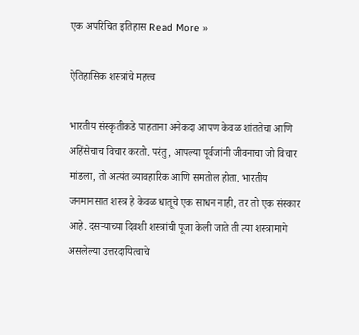एक अपरिचित इतिहास Read More »

ऐतिहासिक शस्त्रांचे महत्त्व

भारतीय संस्कृतीकडे पाहताना अनेकदा आपण केवळ शांततेचा आणि अहिंसेचाच विचार करतो. परंतु, आपल्या पूर्वजांनी जीवनाचा जो विचार मांडला, तो अत्यंत व्यावहारिक आणि समतोल होता. भारतीय जनमानसात शस्त्र हे केवळ धातूचे एक साधन नाही, तर तो एक संस्कार आहे. दसऱ्याच्या दिवशी शस्त्रांची पूजा केली जाते ती त्या शस्त्रामागे असलेल्या उत्तरदायित्वाचे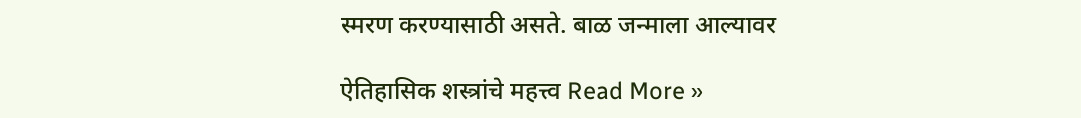स्मरण करण्यासाठी असते. बाळ जन्माला आल्यावर

ऐतिहासिक शस्त्रांचे महत्त्व Read More »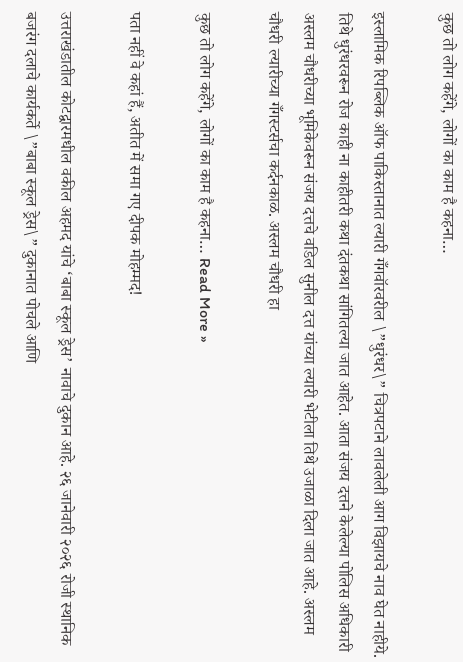कुछ तो लोग कहेंगे, लोगों का काम है कहना…

इस्लामिक रिपब्लिक ऑफ पाकिस्तानात ल्यारी गँगवॉरवरील \”धुरंधर\” चित्रपटाने लावलेली आग विझायचे नाव घेत नाहीये. तिथे धुरंधरवरून रोज काही ना काहीतरी कथा दंतकथा सांगितल्या जात आहेत. आता संजय दत्तने केलेल्या पोलिस अधिकारी अस्लम चौधरीच्या भूमिकेवरून संजय दत्तचे वडिल सुनील दत्त यांच्या ल्यारी भेटीला तिथे उजाळा दिला जात आहे. अस्लम चौधरी ल्यारीच्या गँगस्टर्सचा कर्दनकाळ. अस्लम चौधरी हा

कुछ तो लोग कहेंगे, लोगों का काम है कहना… Read More »

पता नहीं वे कहां हैं, अतीत में समा गए दीपक मोहम्मद!

उत्तराखंडातील कोटद्वारमधील वकील अहमद यांचे ‘बाबा स्कूल ड्रेस’ नावाचे दुकान आहे. २६ जानेवारी २०२६ रोजी स्थानिक बजरंग दलाचे कार्यकर्ते \”बाबा स्कूल ड्रेस\” दुकानात पोचले आणि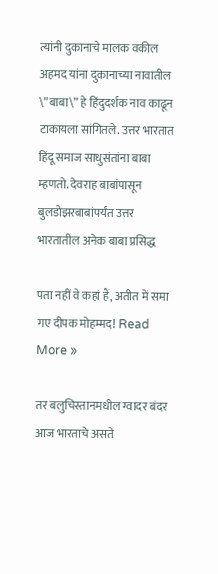त्यांनी दुकानाचे मालक वकील अहमद यांना दुकानाच्या नावातील \”बाबा\” हे हिंदुदर्शक नाव काढून टाकायला सांगितले. उत्तर भारतात हिंदू समाज साधुसंतांना बाबा म्हणतो. देवराह बाबांपासून बुलडोझरबाबांपर्यंत उत्तर भारतातील अनेक बाबा प्रसिद्ध

पता नहीं वे कहां हैं, अतीत में समा गए दीपक मोहम्मद! Read More »

तर बलुचिस्तानमधील ग्वादर बंदर आज भारताचे असते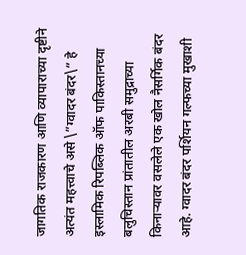जागतिक राजकारण आणि व्यापाराच्या दृष्टीने अत्यंत महत्त्वाचे असे \”ग्वादर बंदर\” हे इस्लामिक रिपब्लिक ऑफ पाकिस्तानच्या बलुचिस्तान प्रांतातील अरबी समुद्राच्या किनाऱ्यावर वसलेले एक खोल नैसर्गिक बंदर आहे. ग्वादर बंदर पर्शियन गल्फच्या मुखाशी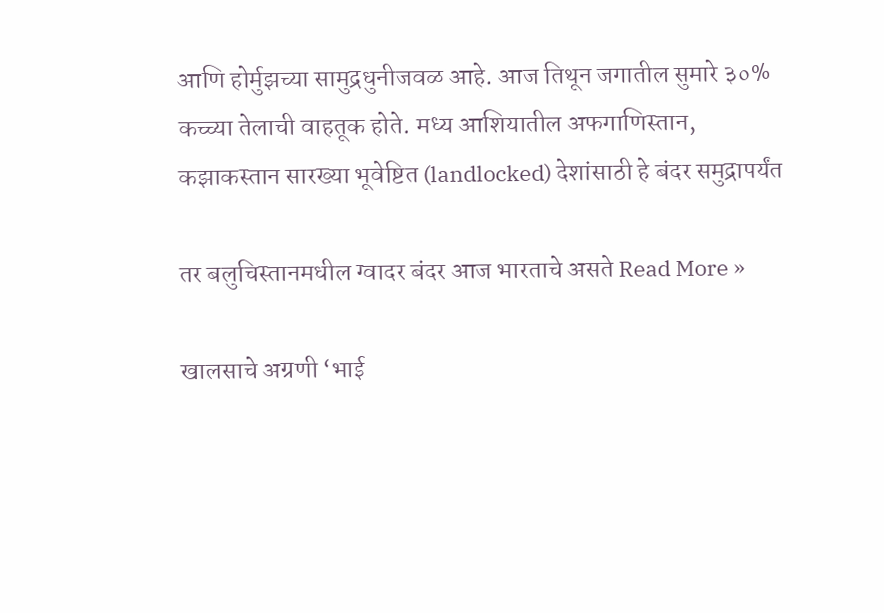आणि होर्मुझच्या सामुद्रधुनीजवळ आहे. आज तिथून जगातील सुमारे ३०% कच्च्या तेलाची वाहतूक होते. मध्य आशियातील अफगाणिस्तान, कझाकस्तान सारख्या भूवेष्टित (landlocked) देशांसाठी हे बंदर समुद्रापर्यंत

तर बलुचिस्तानमधील ग्वादर बंदर आज भारताचे असते Read More »

खालसाचे अग्रणी ‘भाई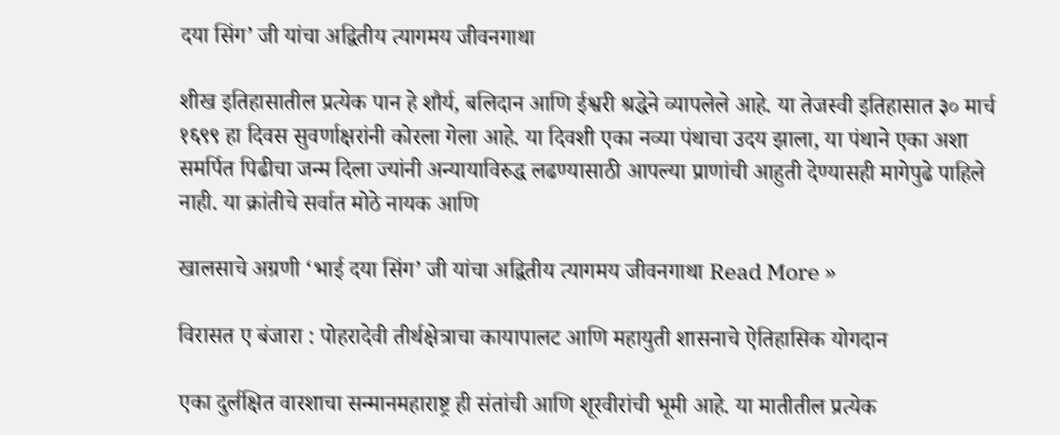दया सिंग’ जी यांचा अद्वितीय त्यागमय जीवनगाथा

शीख इतिहासातील प्रत्येक पान हे शौर्य, बलिदान आणि ईश्वरी श्रद्धेने व्यापलेले आहे. या तेजस्वी इतिहासात ३० मार्च १६९९ हा दिवस सुवर्णाक्षरांनी कोरला गेला आहे. या दिवशी एका नव्या पंथाचा उदय झाला, या पंथाने एका अशा समर्पित पिढीचा जन्म दिला ज्यांनी अन्यायाविरुद्ध लढण्यासाठी आपल्या प्राणांची आहुती देण्यासही मागेपुढे पाहिले नाही. या क्रांतीचे सर्वात मोठे नायक आणि

खालसाचे अग्रणी ‘भाई दया सिंग’ जी यांचा अद्वितीय त्यागमय जीवनगाथा Read More »

विरासत ए बंजारा : पोहरादेवी तीर्थक्षेत्राचा कायापालट आणि महायुती शासनाचे ऐतिहासिक योगदान

एका दुर्लक्षित वारशाचा सन्मानमहाराष्ट्र ही संतांची आणि शूरवीरांची भूमी आहे. या मातीतील प्रत्येक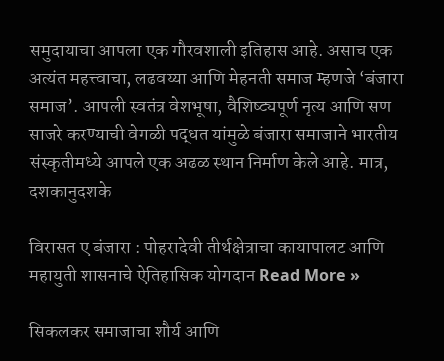समुदायाचा आपला एक गौरवशाली इतिहास आहे. असाच एक अत्यंत महत्त्वाचा, लढवय्या आणि मेहनती समाज म्हणजे ‘बंजारा समाज’. आपली स्वतंत्र वेशभूषा, वैशिष्ट्यपूर्ण नृत्य आणि सण साजरे करण्याची वेगळी पद्धत यांमुळे बंजारा समाजाने भारतीय संस्कृतीमध्ये आपले एक अढळ स्थान निर्माण केले आहे. मात्र, दशकानुदशके

विरासत ए बंजारा : पोहरादेवी तीर्थक्षेत्राचा कायापालट आणि महायुती शासनाचे ऐतिहासिक योगदान Read More »

सिकलकर समाजाचा शौर्य आणि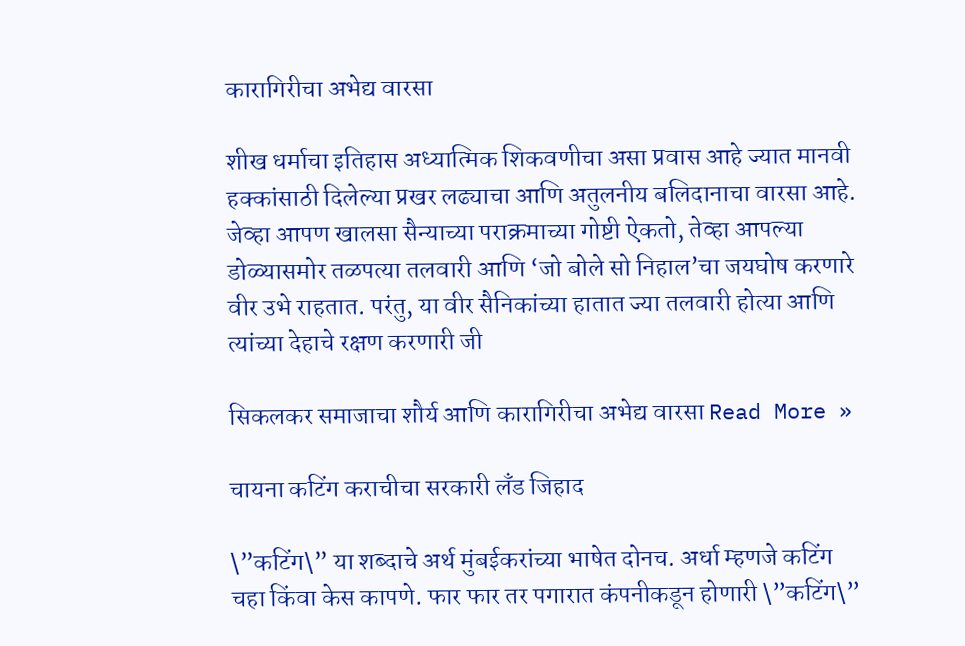कारागिरीचा अभेद्य वारसा

शीख धर्माचा इतिहास अध्यात्मिक शिकवणीचा असा प्रवास आहे ज्यात मानवी हक्कांसाठी दिलेल्या प्रखर लढ्याचा आणि अतुलनीय बलिदानाचा वारसा आहे. जेव्हा आपण खालसा सैन्याच्या पराक्रमाच्या गोष्टी ऐकतो, तेव्हा आपल्या डोळ्यासमोर तळपत्या तलवारी आणि ‘जो बोले सो निहाल’चा जयघोष करणारे वीर उभे राहतात. परंतु, या वीर सैनिकांच्या हातात ज्या तलवारी होत्या आणि त्यांच्या देहाचे रक्षण करणारी जी

सिकलकर समाजाचा शौर्य आणि कारागिरीचा अभेद्य वारसा Read More »

चायना कटिंग कराचीचा सरकारी लँड जिहाद

\”कटिंग\” या शब्दाचे अर्थ मुंबईकरांच्या भाषेत दोनच. अर्धा म्हणजे कटिंग चहा किंवा केस कापणे. फार फार तर पगारात कंपनीकडून होणारी \”कटिंग\”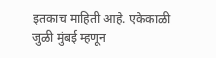इतकाच माहिती आहे. एकेकाळी जुळी मुंबई म्हणून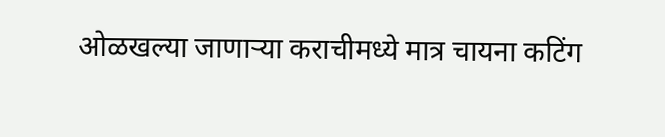ओळखल्या जाणाऱ्या कराचीमध्ये मात्र चायना कटिंग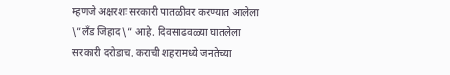म्हणजे अक्षरशः सरकारी पातळीवर करण्यात आलेला \”लँड जिहाद\” आहे. दिवसाढवळ्या घातलेला सरकारी दरोडाच. कराची शहरामध्ये जनतेच्या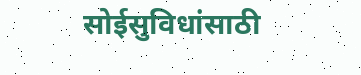सोईसुविधांसाठी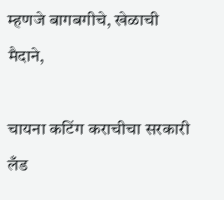म्हणजे बागबगीचे, खेळाची मैदाने,

चायना कटिंग कराचीचा सरकारी लँड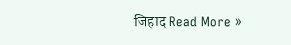जिहाद Read More »